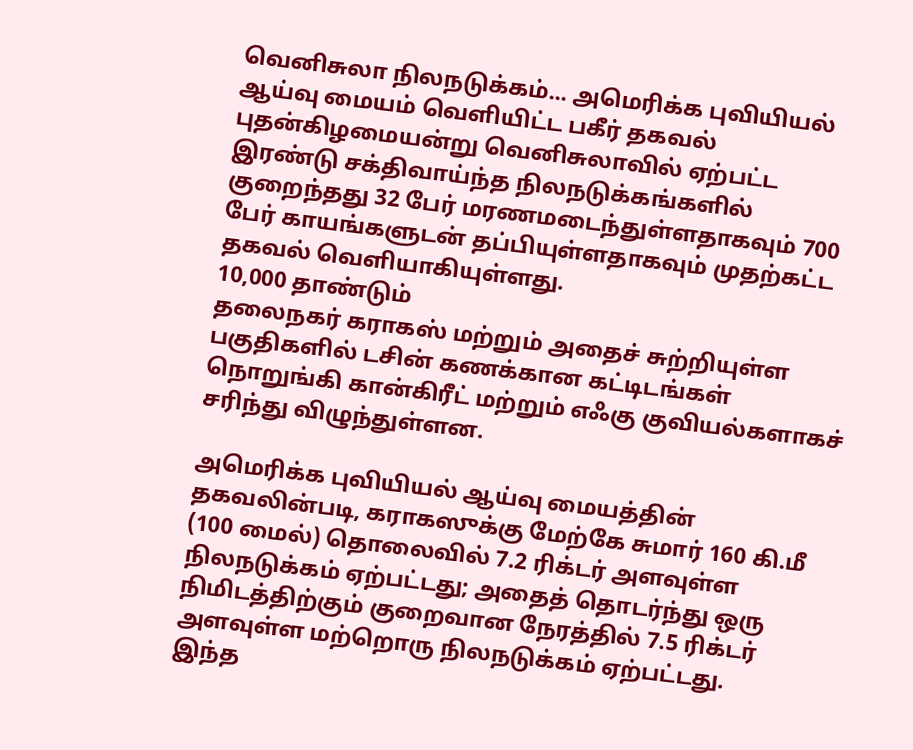வெனிசுலா நிலநடுக்கம்... அமெரிக்க புவியியல் ஆய்வு மையம் வெளியிட்ட பகீர் தகவல்
புதன்கிழமையன்று வெனிசுலாவில் ஏற்பட்ட இரண்டு சக்திவாய்ந்த நிலநடுக்கங்களில் குறைந்தது 32 பேர் மரணமடைந்துள்ளதாகவும் 700 பேர் காயங்களுடன் தப்பியுள்ளதாகவும் முதற்கட்ட தகவல் வெளியாகியுள்ளது.
10,000 தாண்டும்
தலைநகர் கராகஸ் மற்றும் அதைச் சுற்றியுள்ள பகுதிகளில் டசின் கணக்கான கட்டிடங்கள் நொறுங்கி கான்கிரீட் மற்றும் எஃகு குவியல்களாகச் சரிந்து விழுந்துள்ளன.

அமெரிக்க புவியியல் ஆய்வு மையத்தின் தகவலின்படி, கராகஸுக்கு மேற்கே சுமார் 160 கி.மீ (100 மைல்) தொலைவில் 7.2 ரிக்டர் அளவுள்ள நிலநடுக்கம் ஏற்பட்டது; அதைத் தொடர்ந்து ஒரு நிமிடத்திற்கும் குறைவான நேரத்தில் 7.5 ரிக்டர் அளவுள்ள மற்றொரு நிலநடுக்கம் ஏற்பட்டது.
இந்த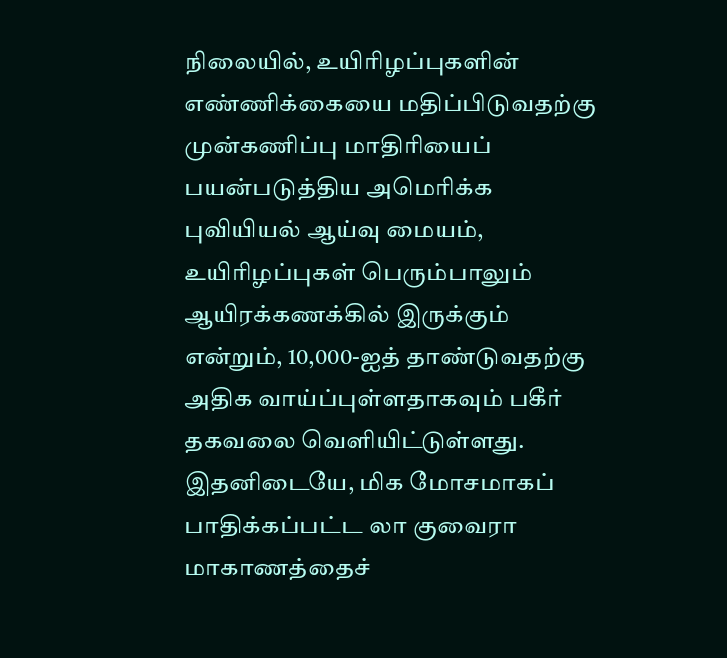நிலையில், உயிரிழப்புகளின் எண்ணிக்கையை மதிப்பிடுவதற்கு முன்கணிப்பு மாதிரியைப் பயன்படுத்திய அமெரிக்க புவியியல் ஆய்வு மையம், உயிரிழப்புகள் பெரும்பாலும் ஆயிரக்கணக்கில் இருக்கும் என்றும், 10,000-ஐத் தாண்டுவதற்கு அதிக வாய்ப்புள்ளதாகவும் பகீர் தகவலை வெளியிட்டுள்ளது.
இதனிடையே, மிக மோசமாகப் பாதிக்கப்பட்ட லா குவைரா மாகாணத்தைச்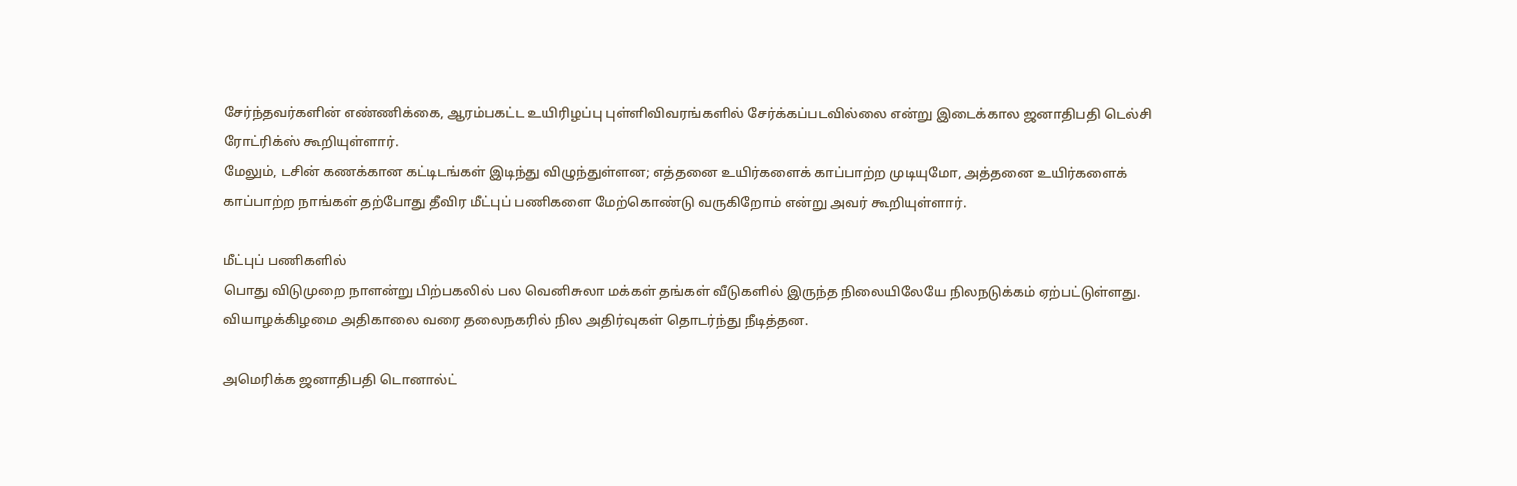சேர்ந்தவர்களின் எண்ணிக்கை, ஆரம்பகட்ட உயிரிழப்பு புள்ளிவிவரங்களில் சேர்க்கப்படவில்லை என்று இடைக்கால ஜனாதிபதி டெல்சி ரோட்ரிக்ஸ் கூறியுள்ளார்.
மேலும், டசின் கணக்கான கட்டிடங்கள் இடிந்து விழுந்துள்ளன; எத்தனை உயிர்களைக் காப்பாற்ற முடியுமோ, அத்தனை உயிர்களைக் காப்பாற்ற நாங்கள் தற்போது தீவிர மீட்புப் பணிகளை மேற்கொண்டு வருகிறோம் என்று அவர் கூறியுள்ளார்.

மீட்புப் பணிகளில்
பொது விடுமுறை நாளன்று பிற்பகலில் பல வெனிசுலா மக்கள் தங்கள் வீடுகளில் இருந்த நிலையிலேயே நிலநடுக்கம் ஏற்பட்டுள்ளது. வியாழக்கிழமை அதிகாலை வரை தலைநகரில் நில அதிர்வுகள் தொடர்ந்து நீடித்தன.

அமெரிக்க ஜனாதிபதி டொனால்ட்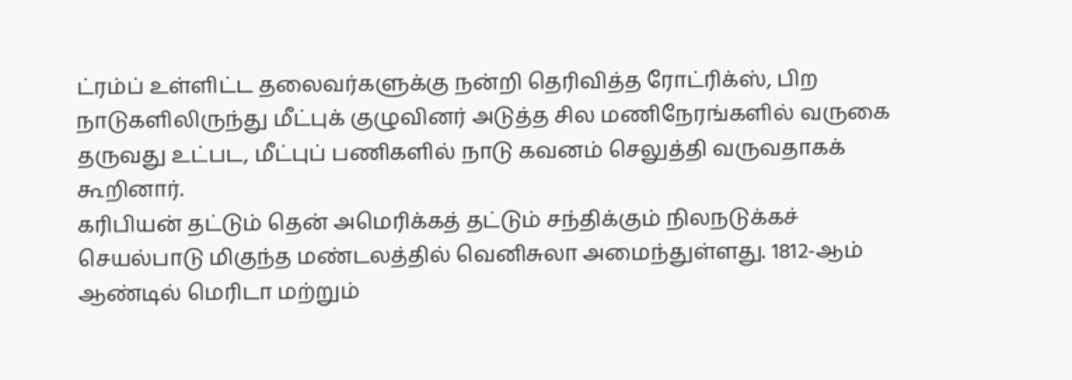ட்ரம்ப் உள்ளிட்ட தலைவர்களுக்கு நன்றி தெரிவித்த ரோட்ரிக்ஸ், பிற நாடுகளிலிருந்து மீட்புக் குழுவினர் அடுத்த சில மணிநேரங்களில் வருகை தருவது உட்பட, மீட்புப் பணிகளில் நாடு கவனம் செலுத்தி வருவதாகக் கூறினார்.
கரிபியன் தட்டும் தென் அமெரிக்கத் தட்டும் சந்திக்கும் நிலநடுக்கச் செயல்பாடு மிகுந்த மண்டலத்தில் வெனிசுலா அமைந்துள்ளது. 1812-ஆம் ஆண்டில் மெரிடா மற்றும்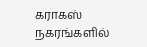கராகஸ் நகரங்களில்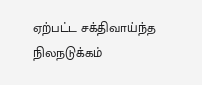ஏற்பட்ட சக்திவாய்ந்த நிலநடுக்கம்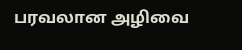பரவலான அழிவை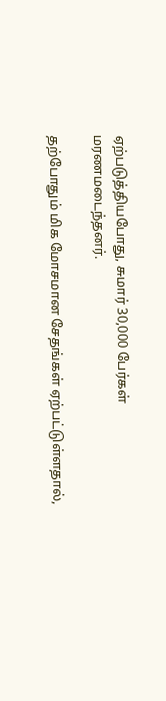ஏற்படுத்தியபோது, சுமார் 30,000 பேர்கள் மரணமடைந்தனர்.

தற்போதும் மிக மோசமான சேதங்கள் ஏற்பட்டுள்ளதால்,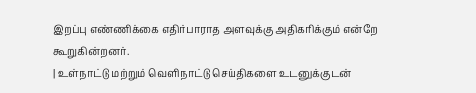இறப்பு எண்ணிக்கை எதிர்பாராத அளவுக்கு அதிகரிக்கும் என்றே கூறுகின்றனர்.
| உள்நாட்டு மற்றும் வெளிநாட்டு செய்திகளை உடனுக்குடன்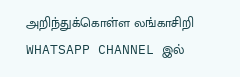அறிந்துக்கொள்ள லங்காசிறி WHATSAPP CHANNEL இல்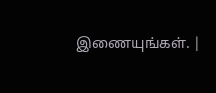இணையுங்கள். |